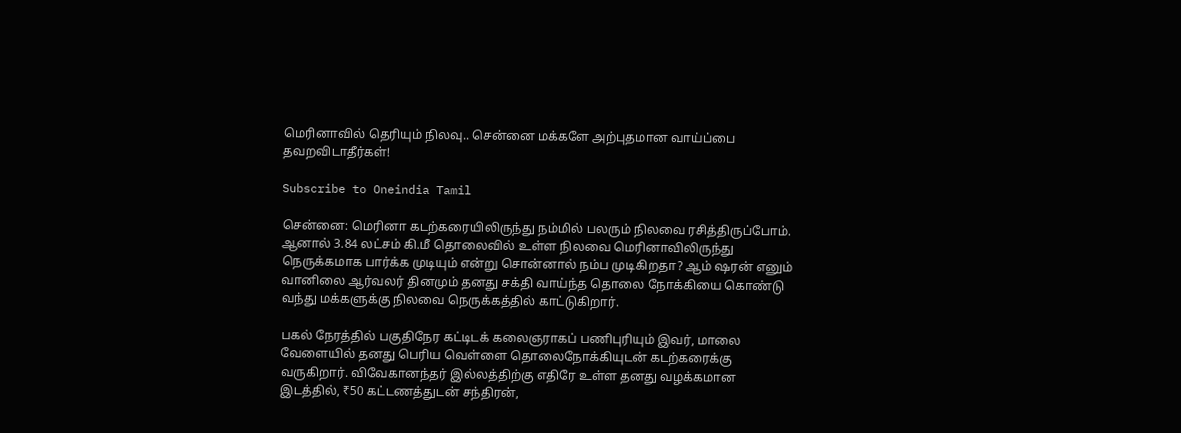மெரினாவில் தெரியும் நிலவு.. சென்னை மக்களே அற்புதமான வாய்ப்பை தவறவிடாதீர்கள்!

Subscribe to Oneindia Tamil

சென்னை: மெரினா கடற்கரையிலிருந்து நம்மில் பலரும் நிலவை ரசித்திருப்போம். ஆனால் 3.84 லட்சம் கி.மீ தொலைவில் உள்ள நிலவை மெரினாவிலிருந்து நெருக்கமாக பார்க்க முடியும் என்று சொன்னால் நம்ப முடிகிறதா? ஆம் ஷரன் எனும் வானிலை ஆர்வலர் தினமும் தனது சக்தி வாய்ந்த தொலை நோக்கியை கொண்டு வந்து மக்களுக்கு நிலவை நெருக்கத்தில் காட்டுகிறார்.

பகல் நேரத்தில் பகுதிநேர கட்டிடக் கலைஞராகப் பணிபுரியும் இவர், மாலை வேளையில் தனது பெரிய வெள்ளை தொலைநோக்கியுடன் கடற்கரைக்கு வருகிறார். விவேகானந்தர் இல்லத்திற்கு எதிரே உள்ள தனது வழக்கமான இடத்தில், ₹50 கட்டணத்துடன் சந்திரன்,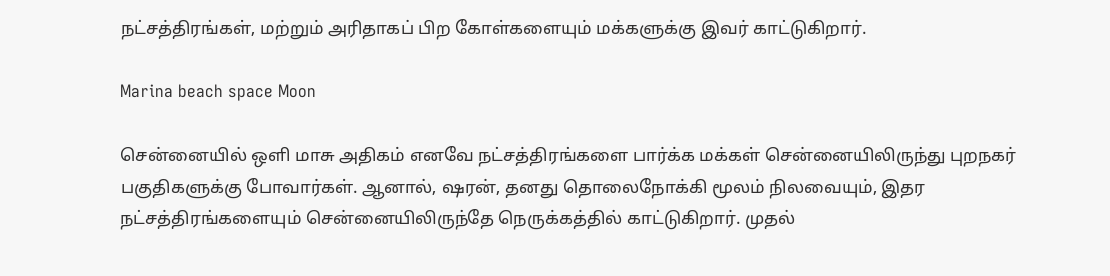நட்சத்திரங்கள், மற்றும் அரிதாகப் பிற கோள்களையும் மக்களுக்கு இவர் காட்டுகிறார்.

Marina beach space Moon

சென்னையில் ஒளி மாசு அதிகம் எனவே நட்சத்திரங்களை பார்க்க மக்கள் சென்னையிலிருந்து புறநகர் பகுதிகளுக்கு போவார்கள். ஆனால், ஷரன், தனது தொலைநோக்கி மூலம் நிலவையும், இதர நட்சத்திரங்களையும் சென்னையிலிருந்தே நெருக்கத்தில் காட்டுகிறார். முதல்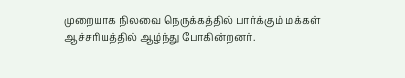முறையாக நிலவை நெருக்கத்தில் பார்க்கும் மக்கள் ஆச்சரியத்தில் ஆழ்ந்து போகின்றனர்.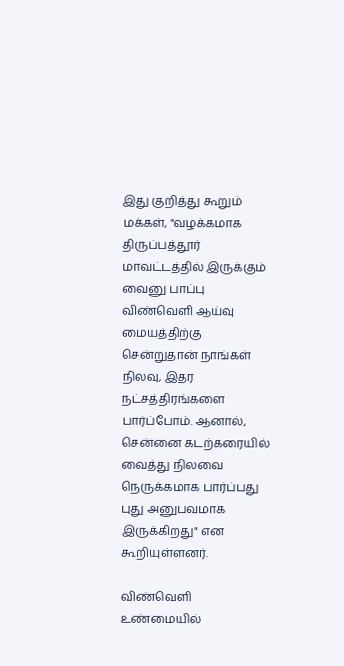இது குறித்து கூறும் மக்கள், "வழக்கமாக திருப்பத்தூர் மாவட்டத்தில் இருக்கும் வைனு பாப்பு விண்வெளி ஆய்வு மையத்திற்கு சென்றுதான் நாங்கள் நிலவு, இதர நட்சத்திரங்களை பார்ப்போம். ஆனால், சென்னை கடற்கரையில் வைத்து நிலவை நெருக்கமாக பார்ப்பது புது அனுபவமாக இருக்கிறது" என கூறியுள்ளனர்.

விண்வெளி உண்மையில்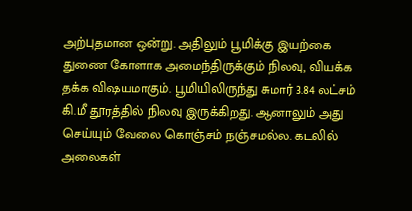அற்புதமான ஒன்று. அதிலும் பூமிக்கு இயற்கை துணை கோளாக அமைந்திருக்கும் நிலவு, வியக்க தக்க விஷயமாகும். பூமியிலிருந்து சுமார் 3.84 லட்சம் கி.மீ தூரத்தில் நிலவு இருக்கிறது. ஆனாலும் அது செய்யும் வேலை கொஞ்சம் நஞ்சமல்ல. கடலில் அலைகள்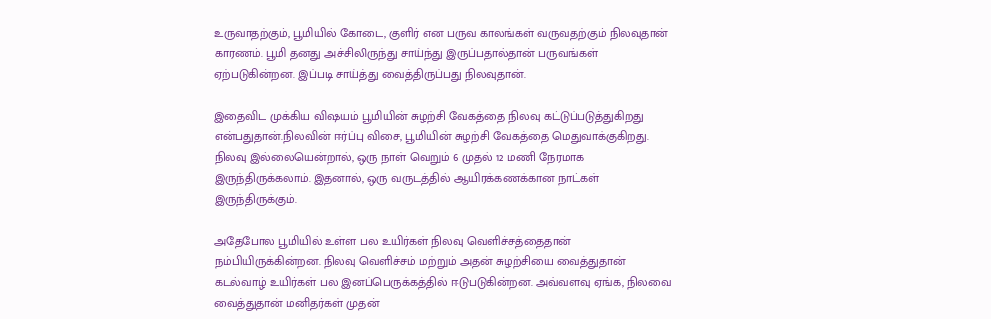உருவாதற்கும், பூமியில் கோடை, குளிர் என பருவ காலங்கள் வருவதற்கும் நிலவுதான் காரணம். பூமி தனது அச்சிலிருந்து சாய்ந்து இருப்பதால்தான் பருவங்கள் ஏற்படுகின்றன. இப்படி சாய்த்து வைத்திருப்பது நிலவுதான்.

இதைவிட முக்கிய விஷயம் பூமியின் சுழற்சி வேகத்தை நிலவு கட்டுப்படுத்துகிறது என்பதுதான்.நிலவின் ஈர்ப்பு விசை, பூமியின் சுழற்சி வேகத்தை மெதுவாக்குகிறது. நிலவு இல்லையென்றால், ஒரு நாள் வெறும் 6 முதல் 12 மணி நேரமாக இருந்திருக்கலாம். இதனால், ஒரு வருடத்தில் ஆயிரக்கணக்கான நாட்கள் இருந்திருக்கும்.

அதேபோல பூமியில் உள்ள பல உயிர்கள் நிலவு வெளிச்சத்தைதான் நம்பியிருக்கின்றன. நிலவு வெளிச்சம் மற்றும் அதன் சுழற்சியை வைத்துதான் கடல்வாழ் உயிர்கள் பல இனப்பெருக்கத்தில் ஈடுபடுகின்றன. அவ்வளவு ஏங்க, நிலவை வைத்துதான் மனிதர்கள் முதன்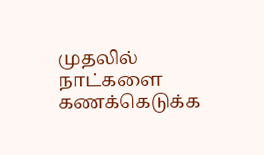முதலில் நாட்களை கணக்கெடுக்க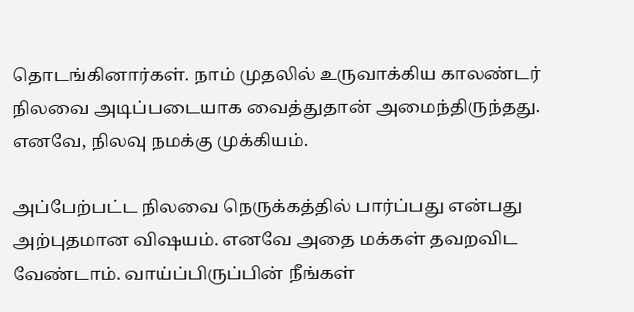தொடங்கினார்கள். நாம் முதலில் உருவாக்கிய காலண்டர் நிலவை அடிப்படையாக வைத்துதான் அமைந்திருந்தது. எனவே, நிலவு நமக்கு முக்கியம்.

அப்பேற்பட்ட நிலவை நெருக்கத்தில் பார்ப்பது என்பது அற்புதமான விஷயம். எனவே அதை மக்கள் தவறவிட வேண்டாம். வாய்ப்பிருப்பின் நீங்கள்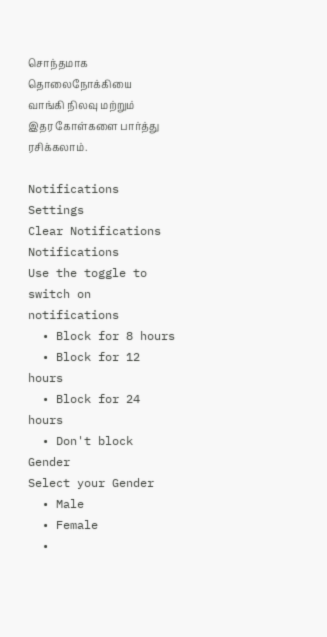சொந்தமாக தொலைநோக்கியை வாங்கி நிலவு மற்றும் இதர கோள்களை பார்த்து ரசிக்கலாம்.

Notifications
Settings
Clear Notifications
Notifications
Use the toggle to switch on notifications
  • Block for 8 hours
  • Block for 12 hours
  • Block for 24 hours
  • Don't block
Gender
Select your Gender
  • Male
  • Female
  •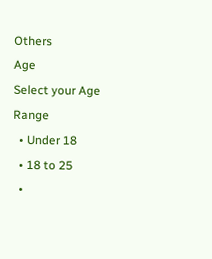Others
Age
Select your Age Range
  • Under 18
  • 18 to 25
  •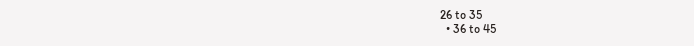26 to 35
  • 36 to 45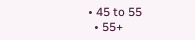• 45 to 55
  • 55+